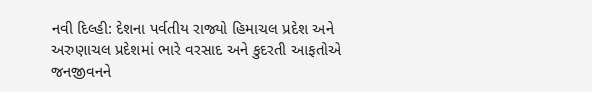નવી દિલ્હી: દેશના પર્વતીય રાજ્યો હિમાચલ પ્રદેશ અને અરુણાચલ પ્રદેશમાં ભારે વરસાદ અને કુદરતી આફતોએ જનજીવનને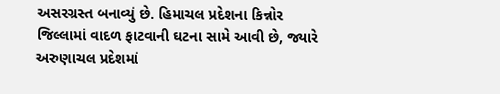અસરગ્રસ્ત બનાવ્યું છે. હિમાચલ પ્રદેશના કિન્નોર જિલ્લામાં વાદળ ફાટવાની ઘટના સામે આવી છે, જ્યારે અરુણાચલ પ્રદેશમાં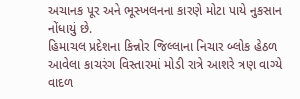અચાનક પૂર અને ભૂસ્ખલનના કારણે મોટા પાયે નુકસાન નોંધાયું છે.
હિમાચલ પ્રદેશના કિન્નોર જિલ્લાના નિચાર બ્લોક હેઠળ આવેલા કાચરંગ વિસ્તારમાં મોડી રાત્રે આશરે ત્રણ વાગ્યે વાદળ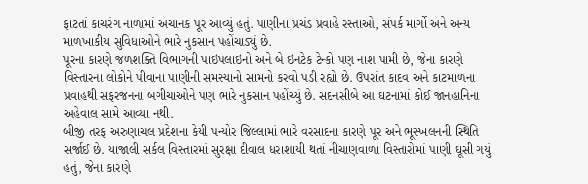ફાટતાં કાચરંગ નાળામાં અચાનક પૂર આવ્યું હતું. પાણીના પ્રચંડ પ્રવાહે રસ્તાઓ, સંપર્ક માર્ગો અને અન્ય માળખાકીય સુવિધાઓને ભારે નુકસાન પહોંચાડ્યું છે.
પૂરના કારણે જળશક્તિ વિભાગની પાઇપલાઇનો અને બે ઇનટેક ટેન્કો પણ નાશ પામી છે, જેના કારણે વિસ્તારના લોકોને પીવાના પાણીની સમસ્યાનો સામનો કરવો પડી રહ્યો છે. ઉપરાંત કાદવ અને કાટમાળના પ્રવાહથી સફરજનના બગીચાઓને પણ ભારે નુકસાન પહોંચ્યું છે. સદનસીબે આ ઘટનામાં કોઈ જાનહાનિના અહેવાલ સામે આવ્યા નથી.
બીજી તરફ અરુણાચલ પ્રદેશના કેયી પન્યોર જિલ્લામાં ભારે વરસાદના કારણે પૂર અને ભૂસ્ખલનની સ્થિતિ સર્જાઈ છે. યાજાલી સર્કલ વિસ્તારમાં સુરક્ષા દીવાલ ધરાશાયી થતાં નીચાણવાળા વિસ્તારોમાં પાણી ઘૂસી ગયું હતું, જેના કારણે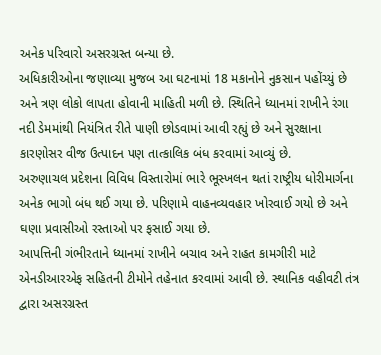અનેક પરિવારો અસરગ્રસ્ત બન્યા છે.
અધિકારીઓના જણાવ્યા મુજબ આ ઘટનામાં 18 મકાનોને નુકસાન પહોંચ્યું છે અને ત્રણ લોકો લાપતા હોવાની માહિતી મળી છે. સ્થિતિને ધ્યાનમાં રાખીને રંગા નદી ડેમમાંથી નિયંત્રિત રીતે પાણી છોડવામાં આવી રહ્યું છે અને સુરક્ષાના કારણોસર વીજ ઉત્પાદન પણ તાત્કાલિક બંધ કરવામાં આવ્યું છે.
અરુણાચલ પ્રદેશના વિવિધ વિસ્તારોમાં ભારે ભૂસ્ખલન થતાં રાષ્ટ્રીય ધોરીમાર્ગના અનેક ભાગો બંધ થઈ ગયા છે. પરિણામે વાહનવ્યવહાર ખોરવાઈ ગયો છે અને ઘણા પ્રવાસીઓ રસ્તાઓ પર ફસાઈ ગયા છે.
આપત્તિની ગંભીરતાને ધ્યાનમાં રાખીને બચાવ અને રાહત કામગીરી માટે એનડીઆરએફ સહિતની ટીમોને તહેનાત કરવામાં આવી છે. સ્થાનિક વહીવટી તંત્ર દ્વારા અસરગ્રસ્ત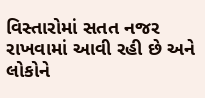વિસ્તારોમાં સતત નજર રાખવામાં આવી રહી છે અને લોકોને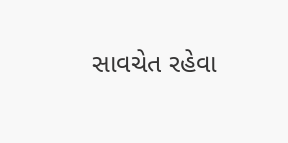સાવચેત રહેવા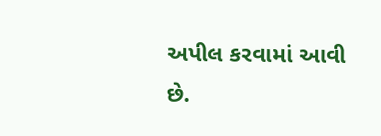અપીલ કરવામાં આવી છે.